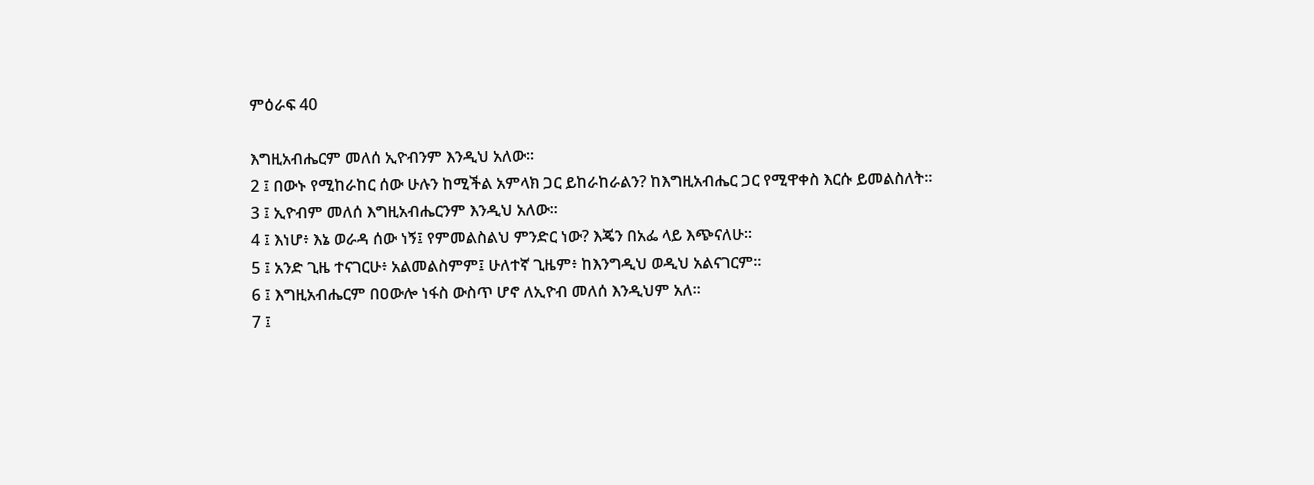ምዕራፍ 40

እግዚአብሔርም መለሰ ኢዮብንም እንዲህ አለው።
2 ፤ በውኑ የሚከራከር ሰው ሁሉን ከሚችል አምላክ ጋር ይከራከራልን? ከእግዚአብሔር ጋር የሚዋቀስ እርሱ ይመልስለት።
3 ፤ ኢዮብም መለሰ እግዚአብሔርንም እንዲህ አለው።
4 ፤ እነሆ፥ እኔ ወራዳ ሰው ነኝ፤ የምመልስልህ ምንድር ነው? እጄን በአፌ ላይ እጭናለሁ።
5 ፤ አንድ ጊዜ ተናገርሁ፥ አልመልስምም፤ ሁለተኛ ጊዜም፥ ከእንግዲህ ወዲህ አልናገርም።
6 ፤ እግዚአብሔርም በዐውሎ ነፋስ ውስጥ ሆኖ ለኢዮብ መለሰ እንዲህም አለ።
7 ፤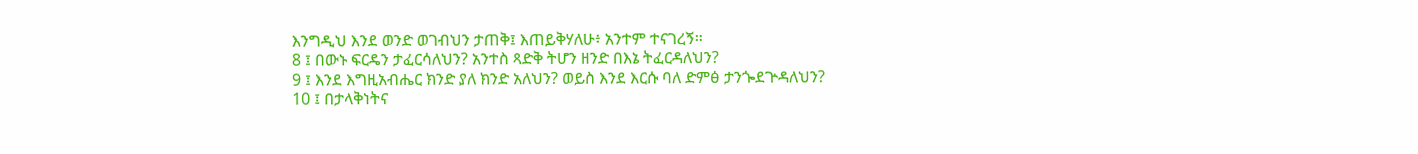እንግዲህ እንደ ወንድ ወገብህን ታጠቅ፤ እጠይቅሃለሁ፥ አንተም ተናገረኝ።
8 ፤ በውኑ ፍርዴን ታፈርሳለህን? አንተስ ጻድቅ ትሆን ዘንድ በእኔ ትፈርዳለህን?
9 ፤ እንደ እግዚአብሔር ክንድ ያለ ክንድ አለህን? ወይስ እንደ እርሱ ባለ ድምፅ ታንጐደጕዳለህን?
10 ፤ በታላቅነትና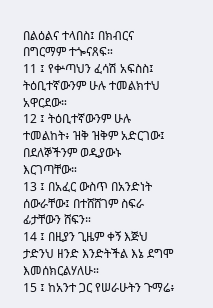በልዕልና ተላበስ፤ በክብርና በግርማም ተጐናጸፍ።
11 ፤ የቍጣህን ፈሳሽ አፍስስ፤ ትዕቢተኛውንም ሁሉ ተመልክተህ አዋርደው።
12 ፤ ትዕቢተኛውንም ሁሉ ተመልከት፥ ዝቅ ዝቅም አድርገው፤ በደለኞችንም ወዲያውኑ እርገጣቸው።
13 ፤ በአፈር ውስጥ በአንድነት ሰውራቸው፤ በተሸሸገም ስፍራ ፊታቸውን ሸፍን።
14 ፤ በዚያን ጊዜም ቀኝ እጅህ ታድንህ ዘንድ እንድትችል እኔ ደግሞ እመሰክርልሃለሁ።
15 ፤ ከአንተ ጋር የሠራሁትን ጉማሬ፥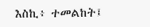እስኪ፥ ተመልከት፤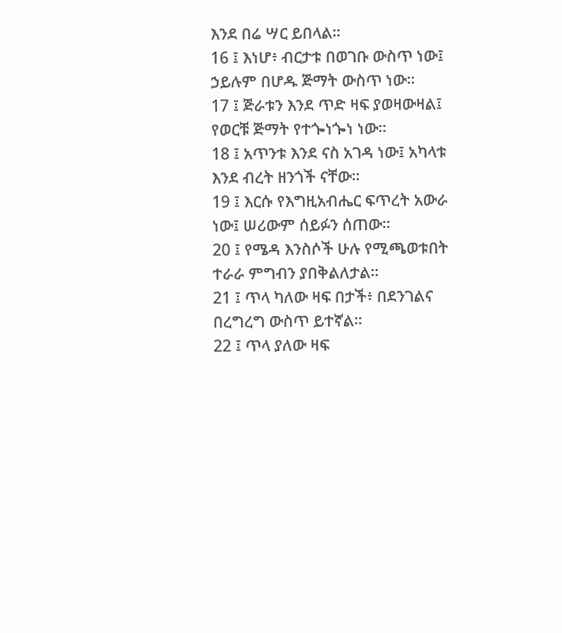እንደ በሬ ሣር ይበላል።
16 ፤ እነሆ፥ ብርታቱ በወገቡ ውስጥ ነው፤ ኃይሉም በሆዱ ጅማት ውስጥ ነው።
17 ፤ ጅራቱን እንደ ጥድ ዛፍ ያወዛውዛል፤ የወርቹ ጅማት የተጐነጐነ ነው።
18 ፤ አጥንቱ እንደ ናስ አገዳ ነው፤ አካላቱ እንደ ብረት ዘንጎች ናቸው።
19 ፤ እርሱ የእግዚአብሔር ፍጥረት አውራ ነው፤ ሠሪውም ሰይፉን ሰጠው።
20 ፤ የሜዳ እንስሶች ሁሉ የሚጫወቱበት ተራራ ምግብን ያበቅልለታል።
21 ፤ ጥላ ካለው ዛፍ በታች፥ በደንገልና በረግረግ ውስጥ ይተኛል።
22 ፤ ጥላ ያለው ዛፍ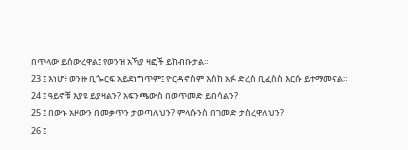በጥላው ይሰውረዋል፤ የወንዝ አኻያ ዛፎች ይከብቡታል።
23 ፤ እነሆ፥ ወንዙ ቢጐርፍ አይደነግጥም፤ ዮርዳኖስም እስከ አፉ ድረስ ቢፈስስ እርሱ ይተማመናል።
24 ፤ ዓይኖቹ እያዩ ይያዛልን? አፍንጫውስ በወጥመድ ይበሳልን?
25 ፤ በውኑ አዞውን በመቃጥን ታወጣለህን? ምላሱንስ በገመድ ታስረዋለህን?
26 ፤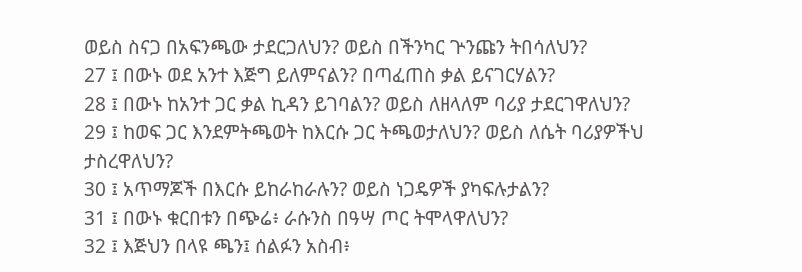ወይስ ስናጋ በአፍንጫው ታደርጋለህን? ወይስ በችንካር ጕንጩን ትበሳለህን?
27 ፤ በውኑ ወደ አንተ እጅግ ይለምናልን? በጣፈጠስ ቃል ይናገርሃልን?
28 ፤ በውኑ ከአንተ ጋር ቃል ኪዳን ይገባልን? ወይስ ለዘላለም ባሪያ ታደርገዋለህን?
29 ፤ ከወፍ ጋር እንደምትጫወት ከእርሱ ጋር ትጫወታለህን? ወይስ ለሴት ባሪያዎችህ ታስረዋለህን?
30 ፤ አጥማጆች በእርሱ ይከራከራሉን? ወይስ ነጋዴዎች ያካፍሉታልን?
31 ፤ በውኑ ቁርበቱን በጭሬ፥ ራሱንስ በዓሣ ጦር ትሞላዋለህን?
32 ፤ እጅህን በላዩ ጫን፤ ሰልፉን አስብ፥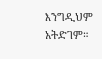እንግዲህም አትድገም።